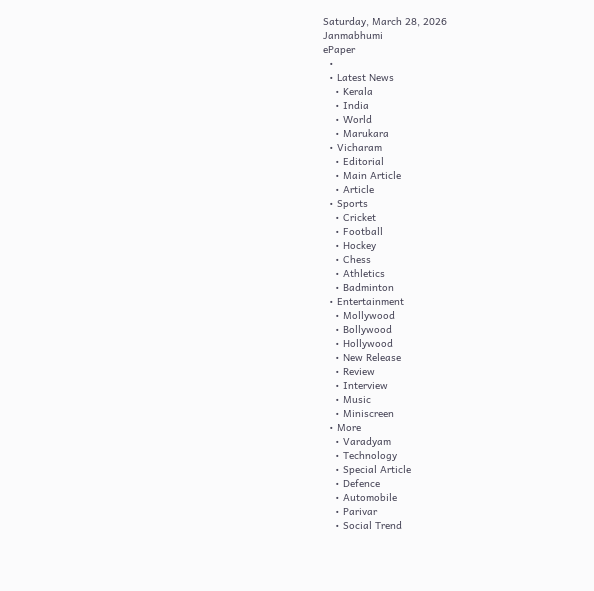Saturday, March 28, 2026
Janmabhumi
ePaper
  •
  • Latest News
    • Kerala
    • India
    • World
    • Marukara
  • Vicharam
    • Editorial
    • Main Article
    • Article
  • Sports
    • Cricket
    • Football
    • Hockey
    • Chess
    • Athletics
    • Badminton
  • Entertainment
    • Mollywood
    • Bollywood
    • Hollywood
    • New Release
    • Review
    • Interview
    • Music
    • Miniscreen
  • More
    • Varadyam
    • Technology
    • Special Article
    • Defence
    • Automobile
    • Parivar
    • Social Trend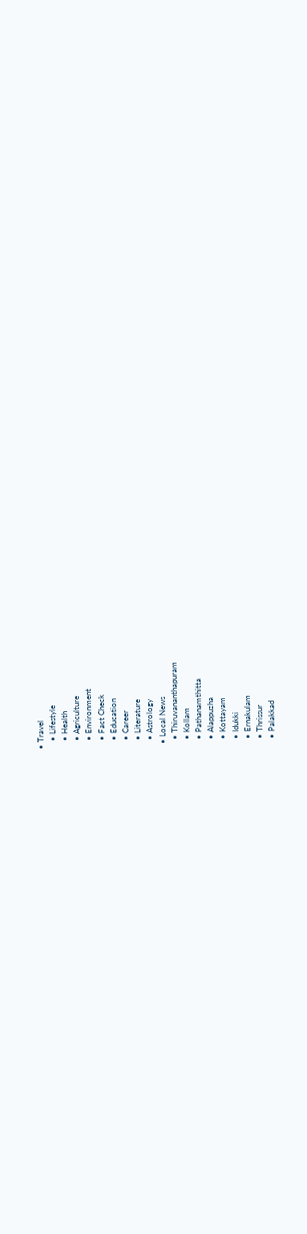• Travel
    • Lifestyle
    • Health
    • Agriculture
    • Environment
    • Fact Check
    • Education
    • Career
    • Literature
    • Astrology
  • Local News
    • Thiruvananthapuram
    • Kollam
    • Pathanamthitta
    • Alappuzha
    • Kottayam
    • Idukki
    • Ernakulam
    • Thrissur
    • Palakkad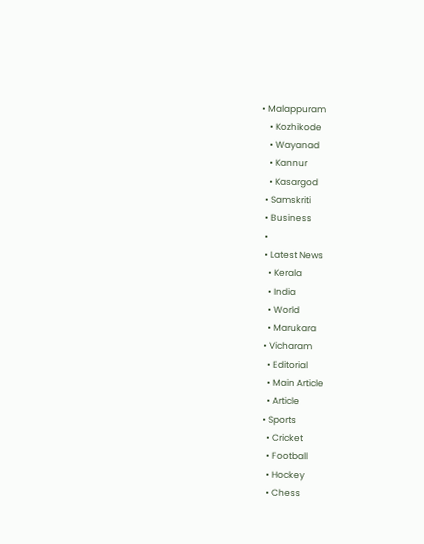• Malappuram
    • Kozhikode
    • Wayanad
    • Kannur
    • Kasargod
  • Samskriti
  • Business
  •
  • Latest News
    • Kerala
    • India
    • World
    • Marukara
  • Vicharam
    • Editorial
    • Main Article
    • Article
  • Sports
    • Cricket
    • Football
    • Hockey
    • Chess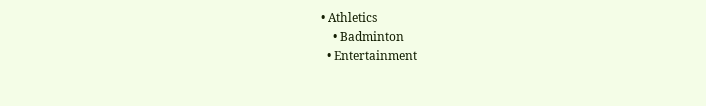• Athletics
    • Badminton
  • Entertainment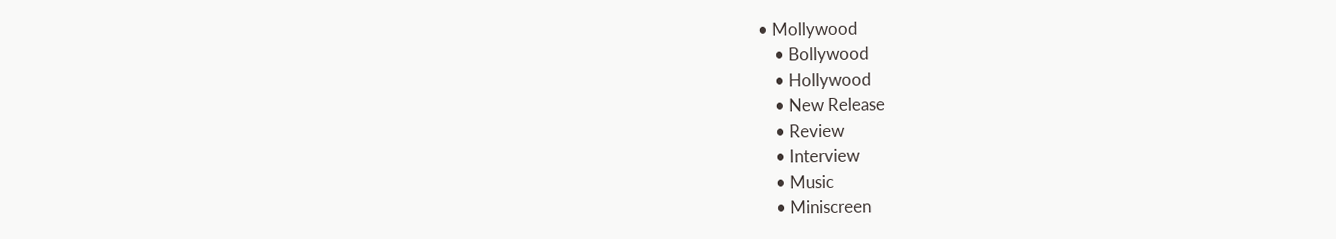• Mollywood
    • Bollywood
    • Hollywood
    • New Release
    • Review
    • Interview
    • Music
    • Miniscreen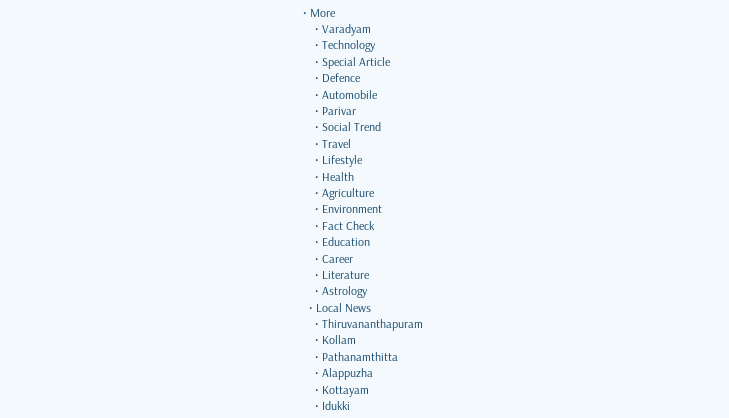• More
    • Varadyam
    • Technology
    • Special Article
    • Defence
    • Automobile
    • Parivar
    • Social Trend
    • Travel
    • Lifestyle
    • Health
    • Agriculture
    • Environment
    • Fact Check
    • Education
    • Career
    • Literature
    • Astrology
  • Local News
    • Thiruvananthapuram
    • Kollam
    • Pathanamthitta
    • Alappuzha
    • Kottayam
    • Idukki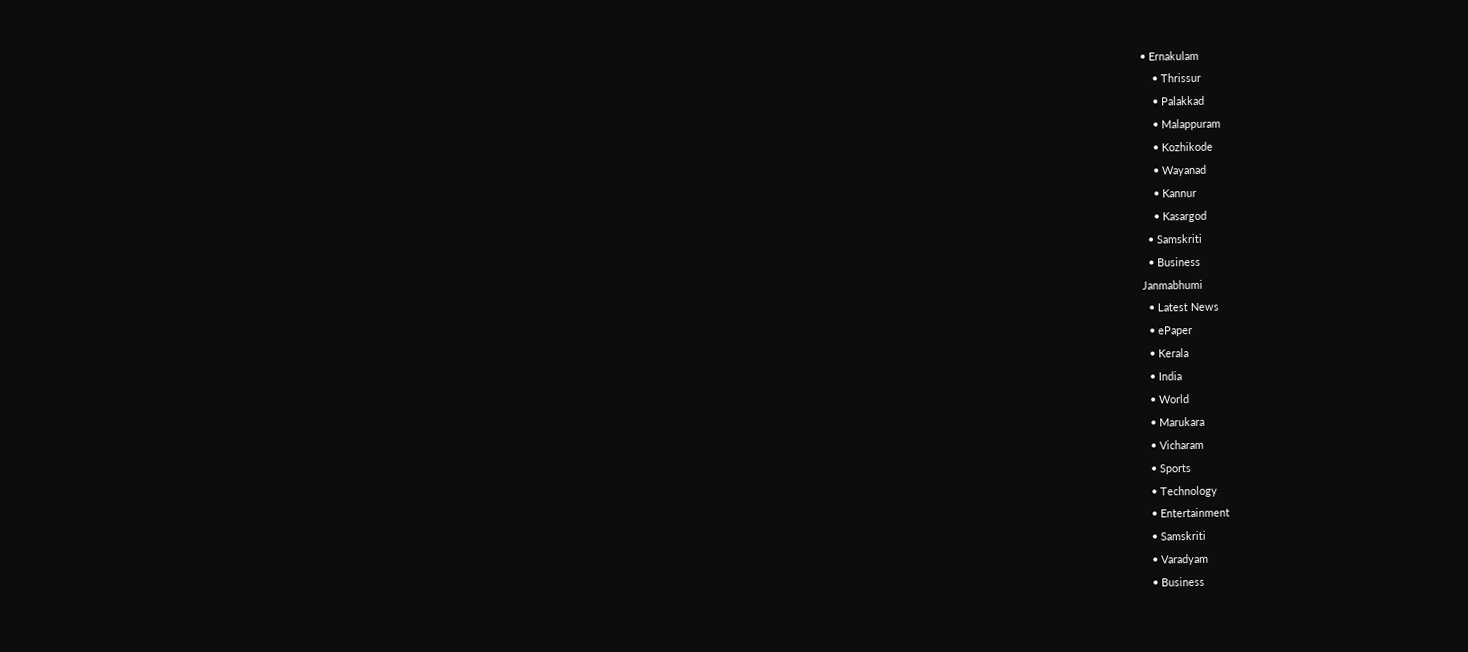• Ernakulam
    • Thrissur
    • Palakkad
    • Malappuram
    • Kozhikode
    • Wayanad
    • Kannur
    • Kasargod
  • Samskriti
  • Business
Janmabhumi
  • Latest News
  • ePaper
  • Kerala
  • India
  • World
  • Marukara
  • Vicharam
  • Sports
  • Technology
  • Entertainment
  • Samskriti
  • Varadyam
  • Business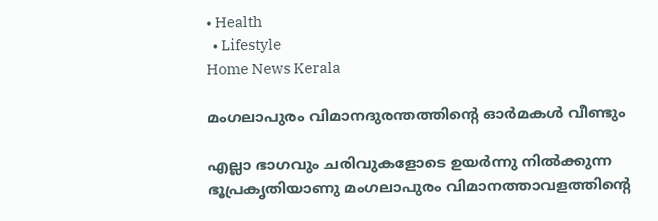• Health
  • Lifestyle
Home News Kerala

മംഗലാപുരം വിമാനദുരന്തത്തിന്റെ ഓര്‍മകള്‍ വീണ്ടും

എല്ലാ ഭാഗവും ചരിവുകളോടെ ഉയര്‍ന്നു നില്‍ക്കുന്ന ഭൂപ്രകൃതിയാണു മംഗലാപുരം വിമാനത്താവളത്തിന്റെ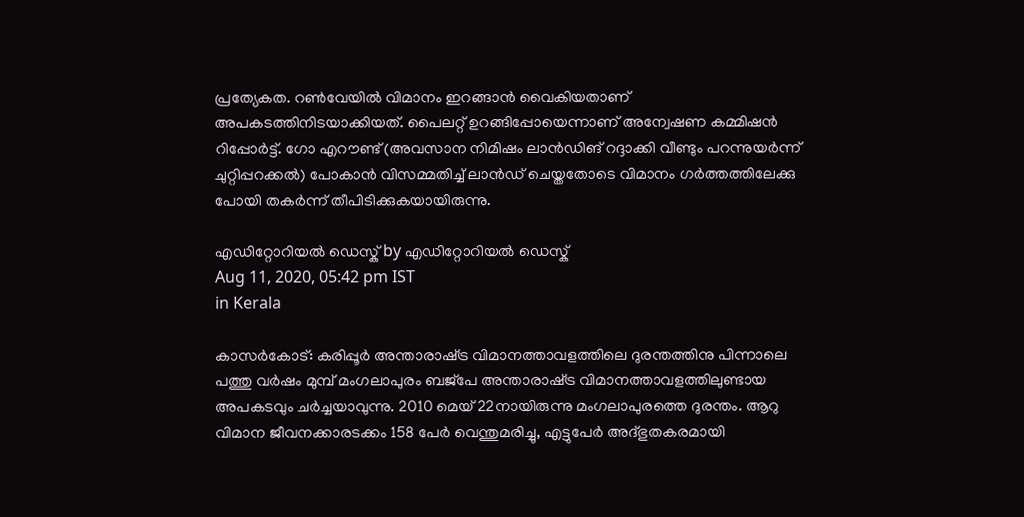പ്രത്യേകത. റണ്‍വേയില്‍ വിമാനം ഇറങ്ങാന്‍ വൈകിയതാണ് അപകടത്തിനിടയാക്കിയത്. പൈലറ്റ് ഉറങ്ങിപ്പോയെന്നാണ് അന്വേഷണ കമ്മിഷന്‍ റിപ്പോര്‍ട്ട്. ഗോ എറൗണ്ട് (അവസാന നിമിഷം ലാന്‍ഡിങ് റദ്ദാക്കി വീണ്ടും പറന്നുയര്‍ന്ന് ചുറ്റിപ്പറക്കല്‍) പോകാന്‍ വിസമ്മതിച്ച് ലാന്‍ഡ് ചെയ്തതോടെ വിമാനം ഗര്‍ത്തത്തിലേക്കു പോയി തകര്‍ന്ന് തീപിടിക്കുകയായിരുന്നു.

എഡിറ്റോറിയൽ ഡെസ്ക് by എഡിറ്റോറിയൽ ഡെസ്ക്
Aug 11, 2020, 05:42 pm IST
in Kerala

കാസര്‍കോട്: കരിപ്പൂര്‍ അന്താരാഷ്‌ട്ര വിമാനത്താവളത്തിലെ ദുരന്തത്തിനു പിന്നാലെ പത്തു വര്‍ഷം മുമ്പ് മംഗലാപുരം ബജ്‌പേ അന്താരാഷ്‌ട്ര വിമാനത്താവളത്തിലുണ്ടായ അപകടവും ചര്‍ച്ചയാവുന്നു. 2010 മെയ് 22നായിരുന്നു മംഗലാപുരത്തെ ദുരന്തം. ആറു വിമാന ജീവനക്കാരടക്കം 158 പേര്‍ വെന്തുമരിച്ചു, എട്ടുപേര്‍ അദ്ഭുതകരമായി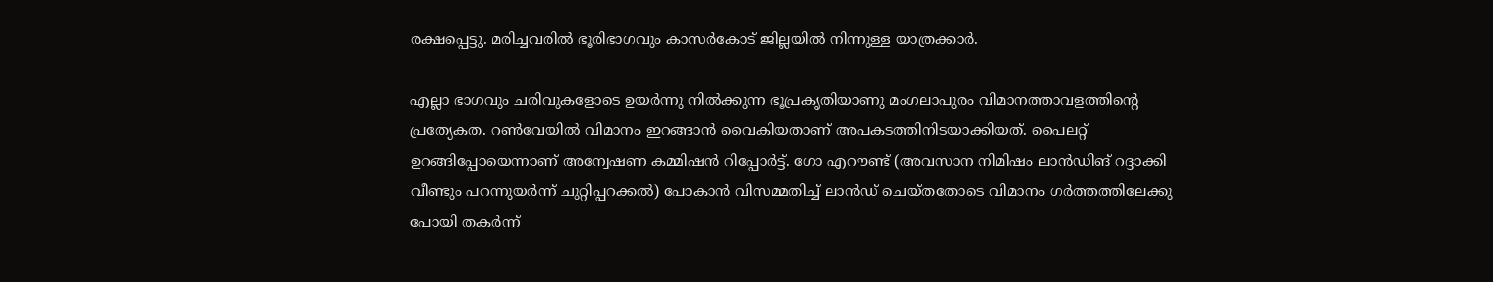രക്ഷപ്പെട്ടു. മരിച്ചവരില്‍ ഭൂരിഭാഗവും കാസര്‍കോട് ജില്ലയില്‍ നിന്നുള്ള യാത്രക്കാര്‍.

എല്ലാ ഭാഗവും ചരിവുകളോടെ ഉയര്‍ന്നു നില്‍ക്കുന്ന ഭൂപ്രകൃതിയാണു മംഗലാപുരം വിമാനത്താവളത്തിന്റെ പ്രത്യേകത. റണ്‍വേയില്‍ വിമാനം ഇറങ്ങാന്‍ വൈകിയതാണ് അപകടത്തിനിടയാക്കിയത്. പൈലറ്റ് ഉറങ്ങിപ്പോയെന്നാണ് അന്വേഷണ കമ്മിഷന്‍ റിപ്പോര്‍ട്ട്. ഗോ എറൗണ്ട് (അവസാന നിമിഷം ലാന്‍ഡിങ് റദ്ദാക്കി വീണ്ടും പറന്നുയര്‍ന്ന് ചുറ്റിപ്പറക്കല്‍) പോകാന്‍ വിസമ്മതിച്ച് ലാന്‍ഡ് ചെയ്തതോടെ വിമാനം ഗര്‍ത്തത്തിലേക്കു പോയി തകര്‍ന്ന്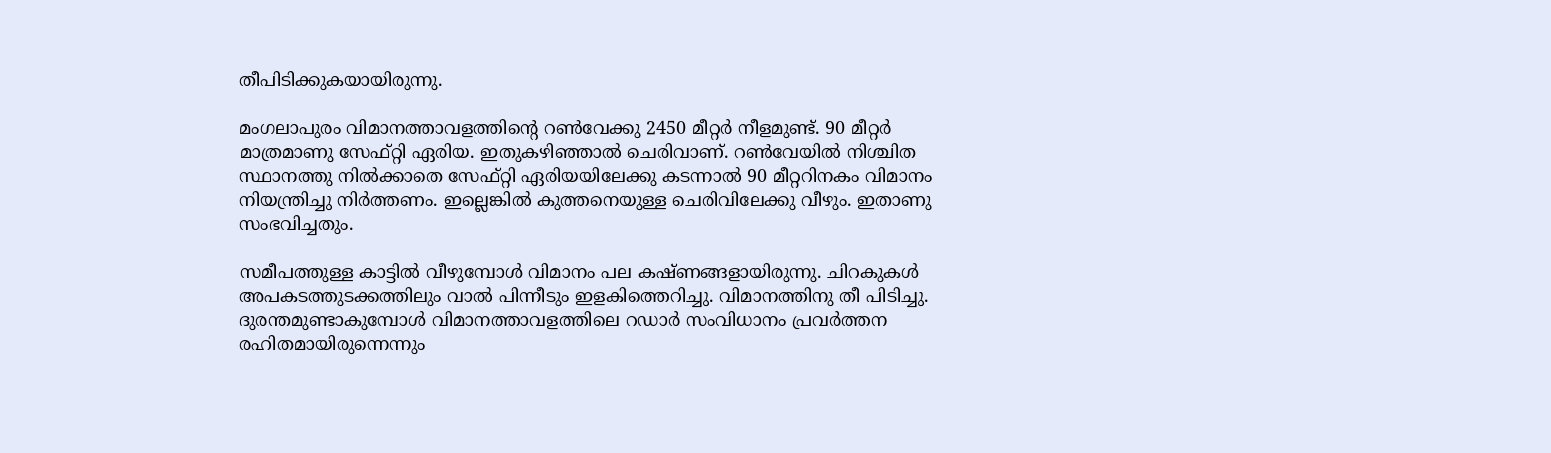തീപിടിക്കുകയായിരുന്നു.

മംഗലാപുരം വിമാനത്താവളത്തിന്റെ റണ്‍വേക്കു 2450 മീറ്റര്‍ നീളമുണ്ട്. 90 മീറ്റര്‍ മാത്രമാണു സേഫ്റ്റി ഏരിയ. ഇതുകഴിഞ്ഞാല്‍ ചെരിവാണ്. റണ്‍വേയില്‍ നിശ്ചിത സ്ഥാനത്തു നില്‍ക്കാതെ സേഫ്റ്റി ഏരിയയിലേക്കു കടന്നാല്‍ 90 മീറ്ററിനകം വിമാനം നിയന്ത്രിച്ചു നിര്‍ത്തണം. ഇല്ലെങ്കില്‍ കുത്തനെയുള്ള ചെരിവിലേക്കു വീഴും. ഇതാണു സംഭവിച്ചതും.

സമീപത്തുള്ള കാട്ടില്‍ വീഴുമ്പോള്‍ വിമാനം പല കഷ്ണങ്ങളായിരുന്നു. ചിറകുകള്‍ അപകടത്തുടക്കത്തിലും വാല്‍ പിന്നീടും ഇളകിത്തെറിച്ചു. വിമാനത്തിനു തീ പിടിച്ചു. ദുരന്തമുണ്ടാകുമ്പോള്‍ വിമാനത്താവളത്തിലെ റഡാര്‍ സംവിധാനം പ്രവര്‍ത്തന രഹിതമായിരുന്നെന്നും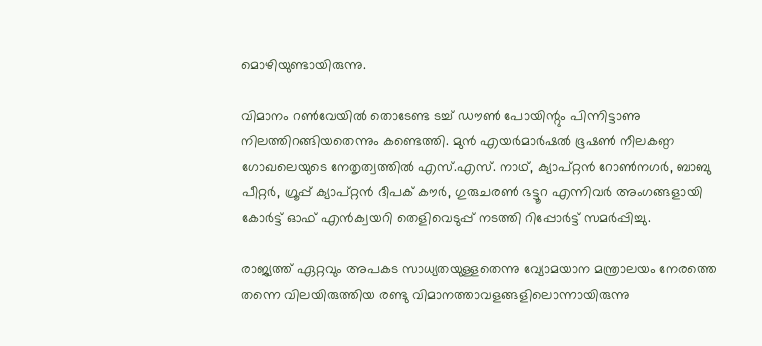മൊഴിയുണ്ടായിരുന്നു.

വിമാനം റണ്‍വേയില്‍ തൊടേണ്ട ടച്ച് ഡൗണ്‍ പോയിന്റും പിന്നിട്ടാണു നിലത്തിറങ്ങിയതെന്നും കണ്ടെത്തി. മുന്‍ എയര്‍മാര്‍ഷല്‍ ഭൂഷണ്‍ നീലകണ്ഠ ഗോഖലെയുടെ നേതൃത്വത്തില്‍ എസ്.എസ്. നാഥ്, ക്യാപ്റ്റന്‍ റോണ്‍നഗര്‍, ബാബു പീറ്റര്‍, ഗ്രൂപ്പ് ക്യാപ്റ്റന്‍ ദീപക് കൗര്‍, ഗുരുചരണ്‍ ഭട്ടൂറ എന്നിവര്‍ അംഗങ്ങളായി കോര്‍ട്ട് ഓഫ് എന്‍ക്വയറി തെളിവെടുപ്പ് നടത്തി റിപ്പോര്‍ട്ട് സമര്‍പ്പിച്ചു.

രാജ്യത്ത് ഏറ്റവും അപകട സാധ്യതയുള്ളതെന്നു വ്യോമയാന മന്ത്രാലയം നേരത്തെ തന്നെ വിലയിരുത്തിയ രണ്ടു വിമാനത്താവളങ്ങളിലൊന്നായിരുന്നു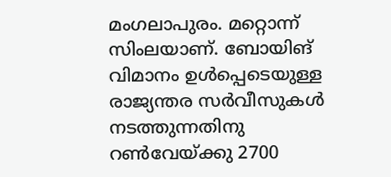മംഗലാപുരം. മറ്റൊന്ന് സിംലയാണ്. ബോയിങ് വിമാനം ഉള്‍പ്പെടെയുള്ള രാജ്യന്തര സര്‍വീസുകള്‍ നടത്തുന്നതിനു റണ്‍വേയ്‌ക്കു 2700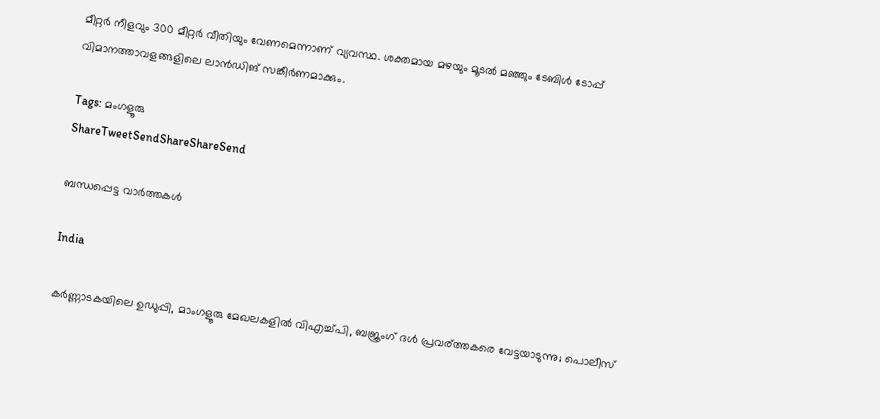മീറ്റര്‍ നീളവും 300 മീറ്റര്‍ വീതിയും വേണമെന്നാണ് വ്യവസ്ഥ. ശക്തമായ മഴയും മൂടല്‍ മഞ്ഞും ടേബിള്‍ ടോപ്പ് വിമാനത്താവളങ്ങളിലെ ലാന്‍ഡിങ് സങ്കീര്‍ണമാക്കും.

Tags: മംഗളൂരു
ShareTweetSendShareShareSend

ബന്ധപ്പെട്ട വാര്‍ത്തകള്‍

India

കര്‍ണ്ണാടകയിലെ ഉഡുപ്പി, മാംഗളൂരു മേഖലകളില്‍ വിഎച്ച്പി, ബജ്രംഗ് ദള്‍ പ്രവര‍്ത്തകരെ വേട്ടയാടുന്നു; പൊലീസ്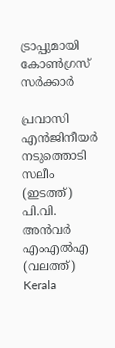ട്രാപ്പുമായി കോണ്‍ഗ്രസ് സര്‍ക്കാര്‍

പ്രവാസി എന്‍ജിനീയര്‍ നടുത്തൊടി സലീം (ഇടത്ത്) പി.വി. അന്‍വര്‍ എംഎല്‍എ (വലത്ത്)
Kerala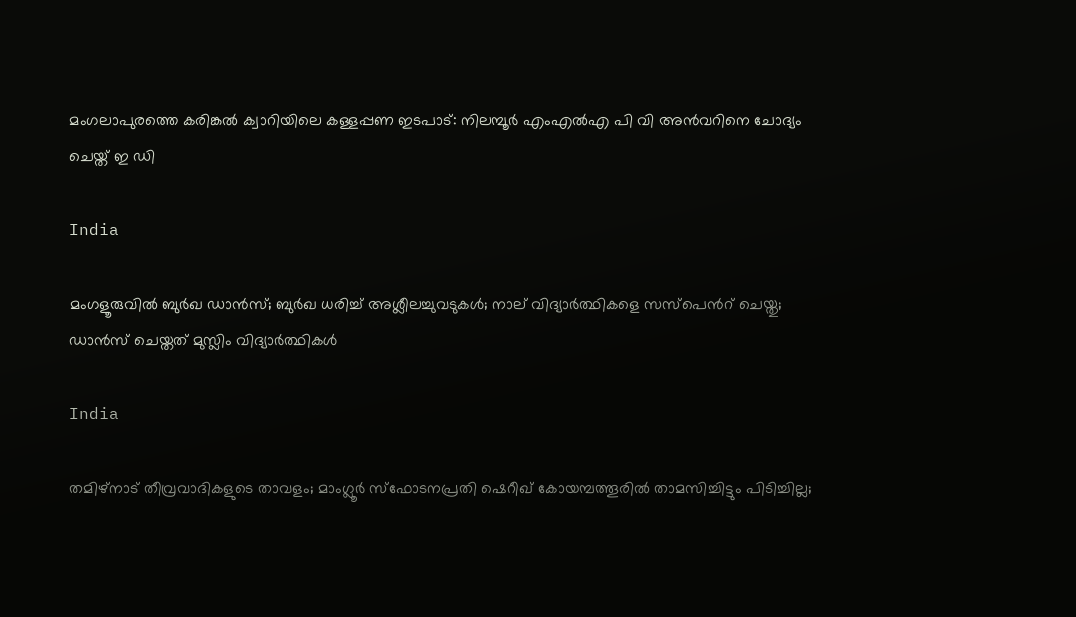മംഗലാപുരത്തെ കരിങ്കല്‍ ക്വാറിയിലെ കള്ളപ്പണ ഇടപാട്: നിലമ്പൂര്‍ എംഎല്‍എ പി വി അന്‍വറിനെ ചോദ്യം ചെയ്ത് ഇ ഡി

India

മംഗളൂരുവില്‍ ബുര്‍ഖ ഡാന്‍സ്; ബുര്‍ഖ ധരിച്ച് അശ്ലീലച്ചുവടുകള്‍; നാല് വിദ്യാര്‍ത്ഥികളെ സസ്പെന്‍റ് ചെയ്തു; ഡാന്‍സ് ചെയ്തത് മുസ്ലിം വിദ്യാര്‍ത്ഥികള്‍

India

തമിഴ്നാട് തീവ്രവാദികളുടെ താവളം; മാംഗ്ലൂര്‍ സ്ഫോടനപ്രതി ഷെറീഖ് കോയമ്പത്തൂരില്‍ താമസിച്ചിട്ടും പിടിച്ചില്ല;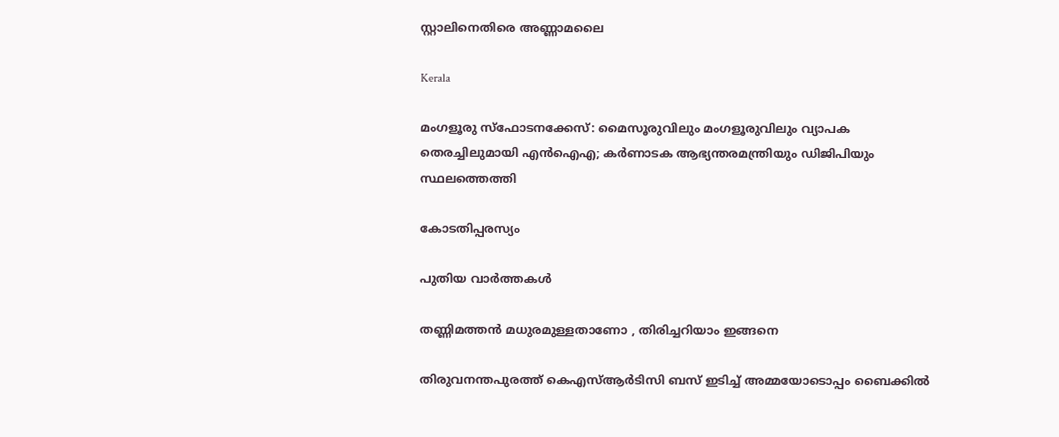സ്റ്റാലിനെതിരെ അണ്ണാമലൈ

Kerala

മംഗളൂരു സ്‌ഫോടനക്കേസ്: മൈസൂരുവിലും മംഗളൂരുവിലും വ്യാപക തെരച്ചിലുമായി എന്‍ഐഎ; കര്‍ണാടക ആഭ്യന്തരമന്ത്രിയും ഡിജിപിയും സ്ഥലത്തെത്തി

കോടതിപ്പരസ്യം

പുതിയ വാര്‍ത്തകള്‍

തണ്ണിമത്തൻ മധുരമുള്ളതാണോ , തിരിച്ചറിയാം ഇങ്ങനെ

തിരുവനന്തപുരത്ത് കെഎസ്ആര്‍ടിസി ബസ് ഇടിച്ച് അമ്മയോടൊപ്പം ബൈക്കില്‍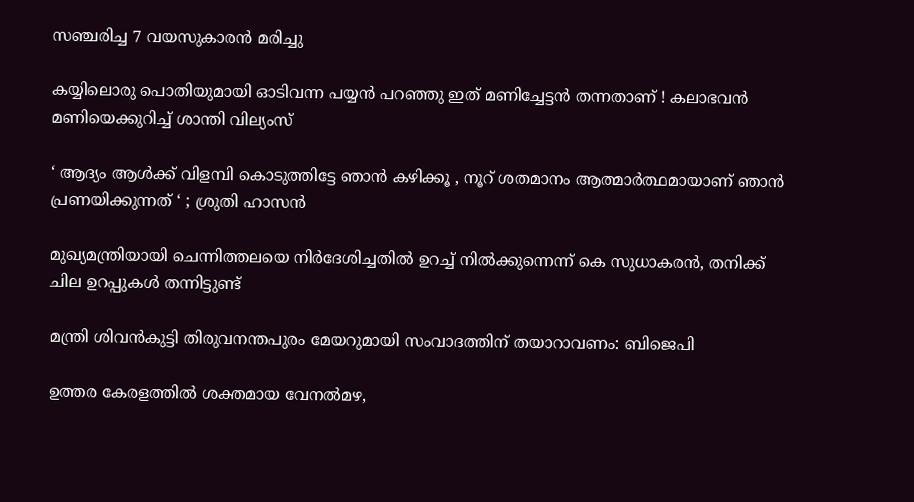സഞ്ചരിച്ച 7 വയസുകാരന്‍ മരിച്ചു

കയ്യിലൊരു പൊതിയുമായി ഓടിവന്ന പയ്യൻ പറഞ്ഞു ഇത് മണിച്ചേട്ടൻ തന്നതാണ് ! കലാഭവൻ മണിയെക്കുറിച്ച് ശാന്തി വില്യംസ്

‘ ആദ്യം ആൾക്ക് വിളമ്പി കൊടുത്തിട്ടേ ഞാൻ കഴിക്കൂ , നൂറ് ശതമാനം ആത്മാര്‍ത്ഥമായാണ് ഞാൻ പ്രണയിക്കുന്നത് ‘ ; ശ്രുതി ഹാസന്‍

മുഖ്യമന്ത്രിയായി ചെന്നിത്തലയെ നിര്‍ദേശിച്ചതില്‍ ഉറച്ച് നില്‍ക്കുന്നെന്ന് കെ സുധാകരന്‍, തനിക്ക് ചില ഉറപ്പുകള്‍ തന്നിട്ടുണ്ട്

മന്ത്രി ശിവന്‍കുട്ടി തിരുവനന്തപുരം മേയറുമായി സംവാദത്തിന് തയാറാവണം: ബിജെപി

ഉത്തര കേരളത്തില്‍ ശക്തമായ വേനല്‍മഴ,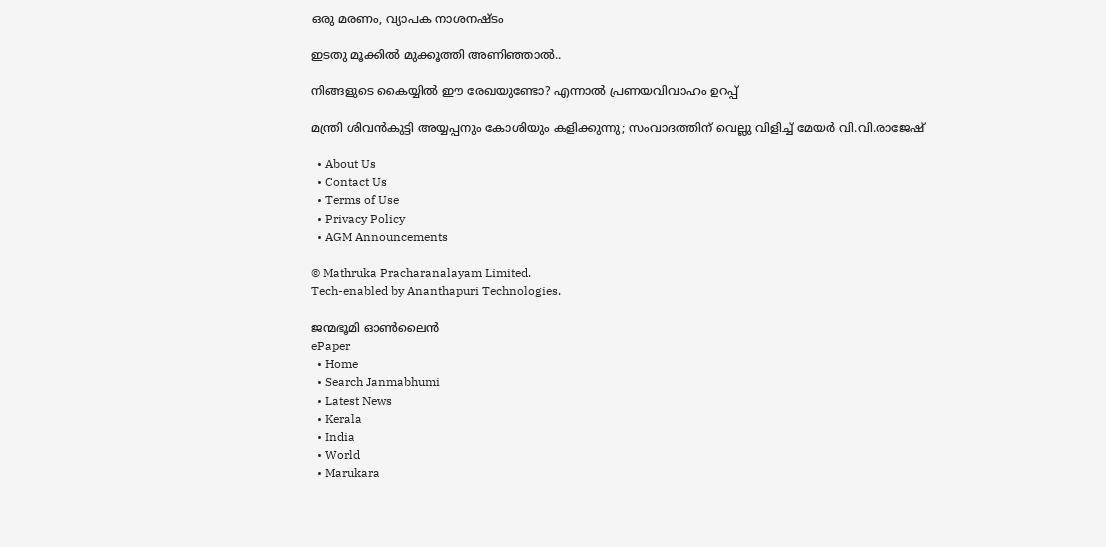ഒരു മരണം, വ്യാപക നാശനഷ്ടം

ഇടതു മൂക്കില്‍ മുക്കൂത്തി അണിഞ്ഞാല്‍..

നിങ്ങളുടെ കൈയ്യിൽ ഈ രേഖയുണ്ടോ? എന്നാൽ പ്രണയവിവാഹം ഉറപ്പ്

മന്ത്രി ശിവന്‍കുട്ടി അയ്യപ്പനും കോശിയും കളിക്കുന്നു; സംവാദത്തിന് വെല്ലു വിളിച്ച് മേയര്‍ വി.വി.രാജേഷ്

  • About Us
  • Contact Us
  • Terms of Use
  • Privacy Policy
  • AGM Announcements

© Mathruka Pracharanalayam Limited.
Tech-enabled by Ananthapuri Technologies.

ജന്മഭൂമി ഓണ്‍ലൈന്‍
ePaper
  • Home
  • Search Janmabhumi
  • Latest News
  • Kerala
  • India
  • World
  • Marukara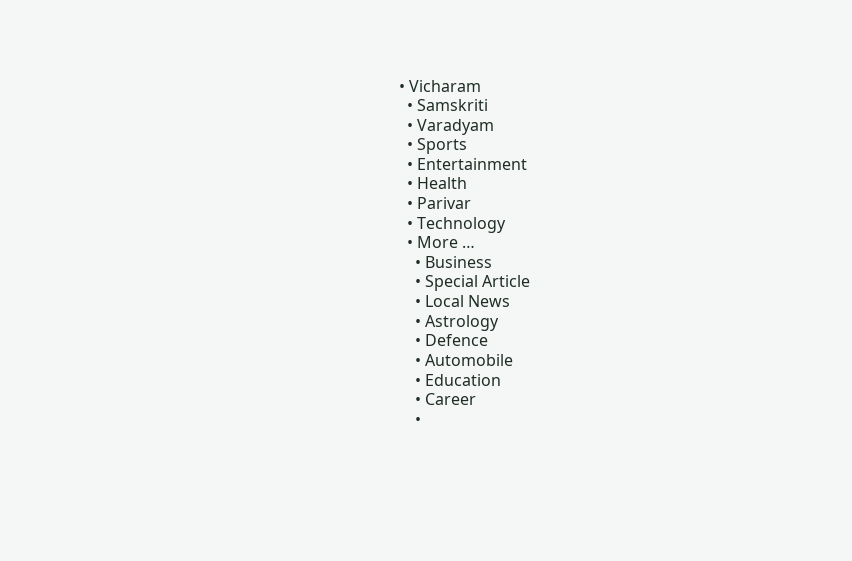• Vicharam
  • Samskriti
  • Varadyam
  • Sports
  • Entertainment
  • Health
  • Parivar
  • Technology
  • More …
    • Business
    • Special Article
    • Local News
    • Astrology
    • Defence
    • Automobile
    • Education
    • Career
    •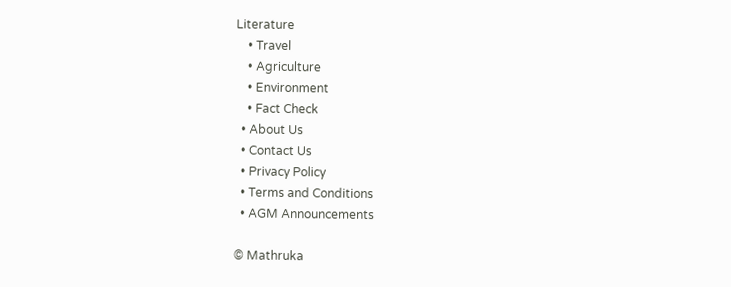Literature
    • Travel
    • Agriculture
    • Environment
    • Fact Check
  • About Us
  • Contact Us
  • Privacy Policy
  • Terms and Conditions
  • AGM Announcements

© Mathruka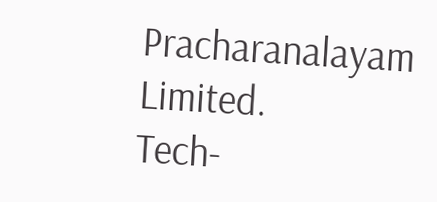Pracharanalayam Limited.
Tech-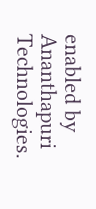enabled by Ananthapuri Technologies.